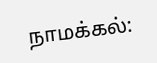நாமக்கல்: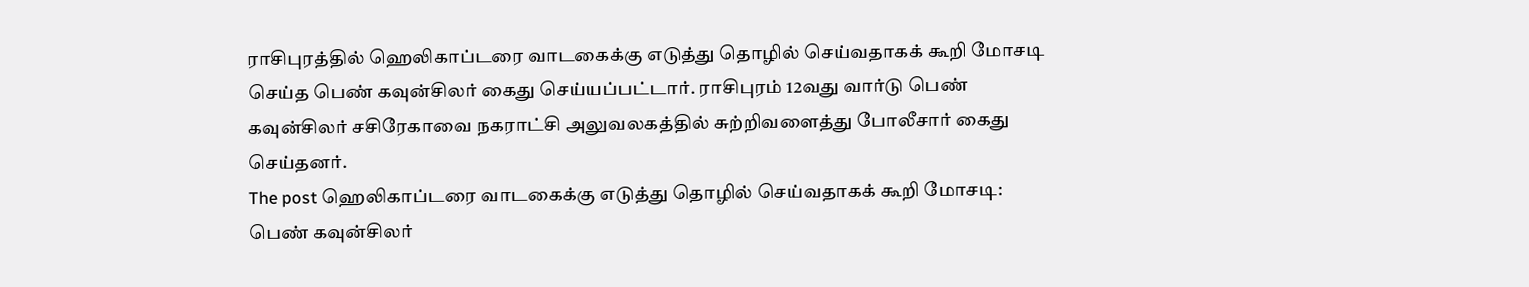ராசிபுரத்தில் ஹெலிகாப்டரை வாடகைக்கு எடுத்து தொழில் செய்வதாகக் கூறி மோசடி செய்த பெண் கவுன்சிலர் கைது செய்யப்பட்டார். ராசிபுரம் 12வது வார்டு பெண் கவுன்சிலர் சசிரேகாவை நகராட்சி அலுவலகத்தில் சுற்றிவளைத்து போலீசார் கைது செய்தனர்.
The post ஹெலிகாப்டரை வாடகைக்கு எடுத்து தொழில் செய்வதாகக் கூறி மோசடி: பெண் கவுன்சிலர்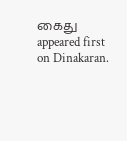கைது appeared first on Dinakaran.